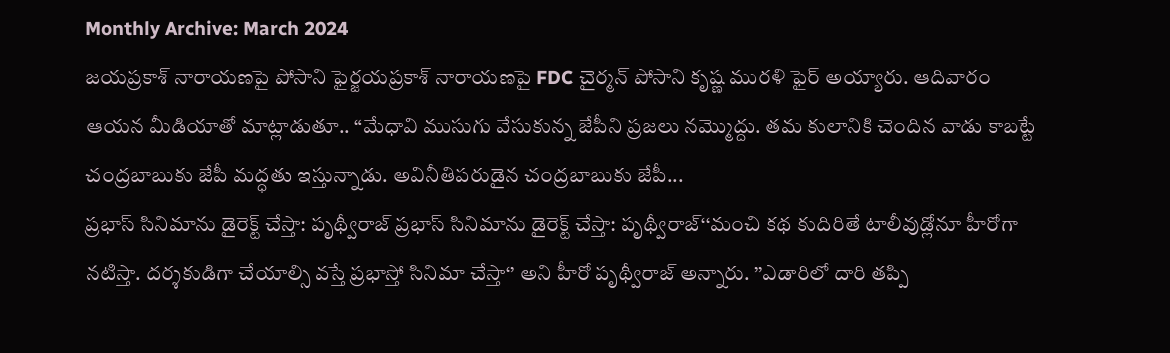Monthly Archive: March 2024
జయప్రకాశ్ నారాయణపై పోసాని ఫైర్జయప్రకాశ్ నారాయణపై FDC చైర్మన్ పోసాని కృష్ణ మురళి ఫైర్ అయ్యారు. ఆదివారం ఆయన మీడియాతో మాట్లాడుతూ.. “మేధావి ముసుగు వేసుకున్న జేపీని ప్రజలు నమ్మొద్దు. తమ కులానికి చెందిన వాడు కాబట్టే చంద్రబాబుకు జేపీ మద్ధతు ఇస్తున్నాడు. అవినీతిపరుడైన చంద్రబాబుకు జేపీ...
ప్రభాస్ సినిమాను డైరెక్ట్ చేస్తా: పృథ్వీరాజ్ ప్రభాస్ సినిమాను డైరెక్ట్ చేస్తా: పృథ్వీరాజ్‘‘మంచి కథ కుదిరితే టాలీవుడ్లోనూ హీరోగా నటిస్తా. దర్శకుడిగా చేయాల్సి వస్తే ప్రభాస్తో సినిమా చేస్తా‘’ అని హీరో పృథ్వీరాజ్ అన్నారు. ’’ఎడారిలో దారి తప్పి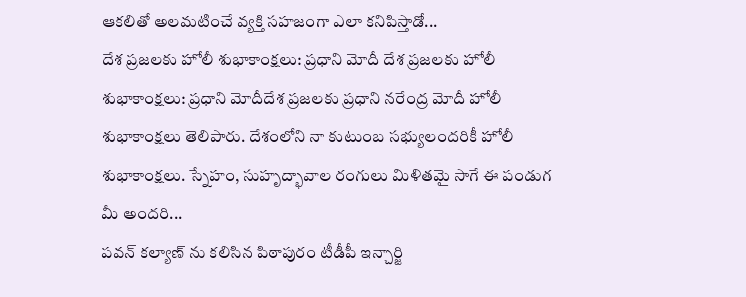ఆకలితో అలమటించే వ్యక్తి సహజంగా ఎలా కనిపిస్తాడో...
దేశ ప్రజలకు హోలీ శుభాకాంక్షలు: ప్రధాని మోదీ దేశ ప్రజలకు హోలీ శుభాకాంక్షలు: ప్రధాని మోదీదేశ ప్రజలకు ప్రధాని నరేంద్ర మోదీ హోలీ శుభాకాంక్షలు తెలిపారు. దేశంలోని నా కుటుంబ సభ్యులందరికీ హోలీ శుభాకాంక్షలు. స్నేహం, సుహృద్భావాల రంగులు మిళితమై సాగే ఈ పండుగ మీ అందరి...
పవన్ కల్యాణ్ ను కలిసిన పిఠాపురం టీడీపీ ఇన్చార్జి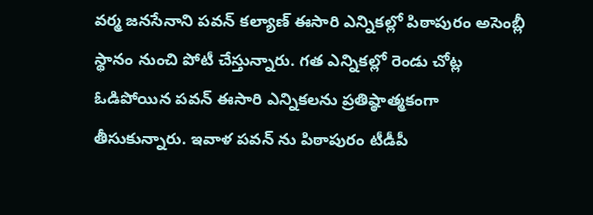వర్మ జనసేనాని పవన్ కల్యాణ్ ఈసారి ఎన్నికల్లో పిఠాపురం అసెంబ్లీ స్థానం నుంచి పోటీ చేస్తున్నారు. గత ఎన్నికల్లో రెండు చోట్ల ఓడిపోయిన పవన్ ఈసారి ఎన్నికలను ప్రతిష్ఠాత్మకంగా తీసుకున్నారు. ఇవాళ పవన్ ను పిఠాపురం టీడీపీ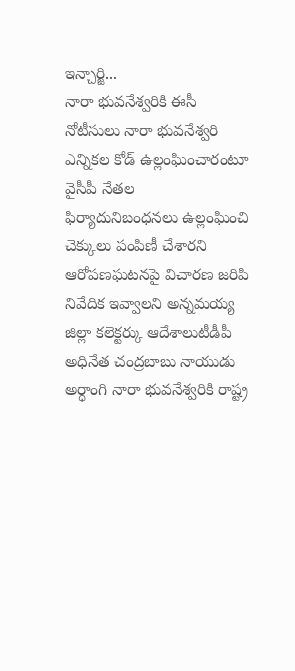ఇన్చార్జి...
నారా భువనేశ్వరికి ఈసీ నోటీసులు నారా భువనేశ్వరి ఎన్నికల కోడ్ ఉల్లంఘించారంటూ వైసీపీ నేతల ఫిర్యాదునిబంధనలు ఉల్లంఘించి చెక్కులు పంపిణీ చేశారని ఆరోపణఘటనపై విచారణ జరిపి నివేదిక ఇవ్వాలని అన్నమయ్య జిల్లా కలెక్టర్కు ఆదేశాలుటీడీపీ అధినేత చంద్రబాబు నాయుడు అర్ధాంగి నారా భువనేశ్వరికి రాష్ట్ర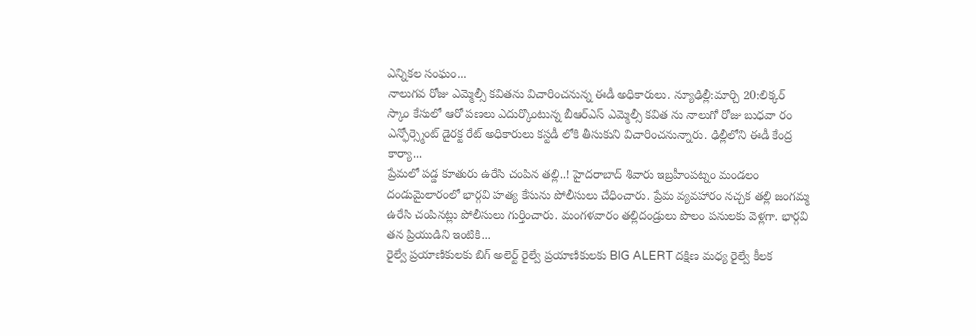ఎన్నికల సంఘం...
నాలుగవ రోజు ఎమ్మెల్సీ కవితను విచారించనున్న ఈడీ అధికారులు. న్యూఢిల్లీ:మార్చి 20:లిక్కర్ స్కాం కేసులో ఆరో పణలు ఎదుర్కొంటున్న బీఆర్ఎస్ ఎమ్మెల్సీ కవిత ను నాలుగో రోజు బుధవా రం ఎన్ఫోర్స్మెంట్ డైరక్ట రేట్ అధికారులు కస్టడీ లోకి తీసుకుని విచారించనున్నారు. ఢిల్లీలోని ఈడీ కేంద్ర కార్యా...
ప్రేమలో పడ్డ కూతురు ఉరేసి చంపిన తల్లి..! హైదరాబాద్ శివారు ఇబ్రహీంపట్నం మండలం దండుమైలారంలో భార్గవి హత్య కేసును పోలీసులు చేధించారు. ప్రేమ వ్యవహారం నచ్చక తల్లి జంగమ్మ ఉరేసి చంపినట్లు పోలీసులు గుర్తించారు. మంగళవారం తల్లిదండ్రులు పొలం పనులకు వెళ్లగా. భార్గవి తన ప్రియుడిని ఇంటికి...
రైల్వే ప్రయాణికులకు బిగ్ అలెర్ట్ రైల్వే ప్రయాణికులకు BIG ALERT దక్షిణ మధ్య రైల్వే కీలక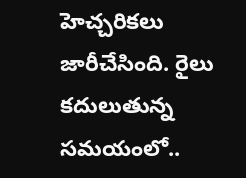హెచ్చరికలు జారీచేసింది. రైలు కదులుతున్న సమయంలో..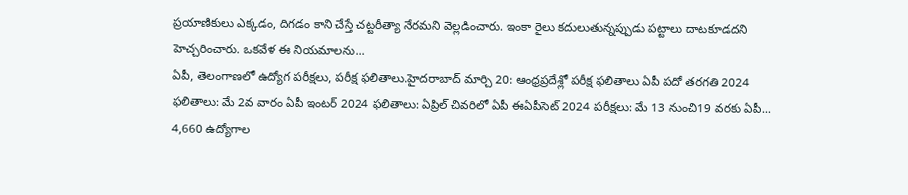ప్రయాణికులు ఎక్కడం, దిగడం కాని చేస్తే చట్టరీత్యా నేరమని వెల్లడించారు. ఇంకా రైలు కదులుతున్నప్పుడు పట్టాలు దాటకూడదని హెచ్చరించారు. ఒకవేళ ఈ నియమాలను...
ఏపీ, తెలంగాణలో ఉద్యోగ పరీక్షలు, పరీక్ష ఫలితాలు.హైదరాబాద్ మార్చి 20: ఆంధ్రప్రదేశ్లో పరీక్ష ఫలితాలు ఏపీ పదో తరగతి 2024 ఫలితాలు: మే 2వ వారం ఏపీ ఇంటర్ 2024 ఫలితాలు: ఏప్రిల్ చివరిలో ఏపీ ఈఏపీసెట్ 2024 పరీక్షలు: మే 13 నుంచి19 వరకు ఏపీ...
4,660 ఉద్యోగాల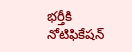భర్తీకి నోటిఫికేషన్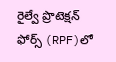రైల్వే ప్రొటెక్షన్ ఫోర్స్ (RPF)లో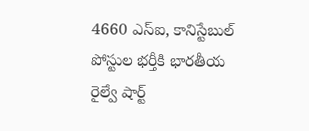4660 ఎస్ఐ, కానిస్టేబుల్ పోస్టుల భర్తీకి భారతీయ రైల్వే షార్ట్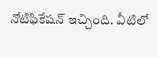నోటిఫికేషన్ ఇచ్చింది. వీటిలో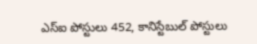ఎస్ఐ పోస్టులు 452, కానిస్టేబుల్ పోస్టులు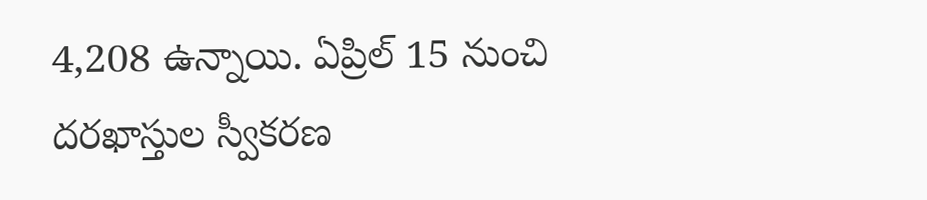4,208 ఉన్నాయి. ఏప్రిల్ 15 నుంచి దరఖాస్తుల స్వీకరణ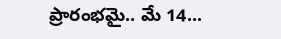ప్రారంభమై.. మే 14...